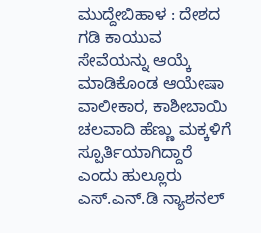ಮುದ್ದೇಬಿಹಾಳ : ದೇಶದ ಗಡಿ ಕಾಯುವ ಸೇವೆಯನ್ನು ಆಯ್ಕೆ ಮಾಡಿಕೊಂಡ ಆಯೇಷಾ ವಾಲೀಕಾರ, ಕಾಶೀಬಾಯಿ ಚಲವಾದಿ ಹೆಣ್ಣು ಮಕ್ಕಳಿಗೆ ಸ್ಪೂರ್ತಿಯಾಗಿದ್ದಾರೆ ಎಂದು ಹುಲ್ಲೂರು ಎಸ್.ಎನ್.ಡಿ ನ್ಯಾಶನಲ್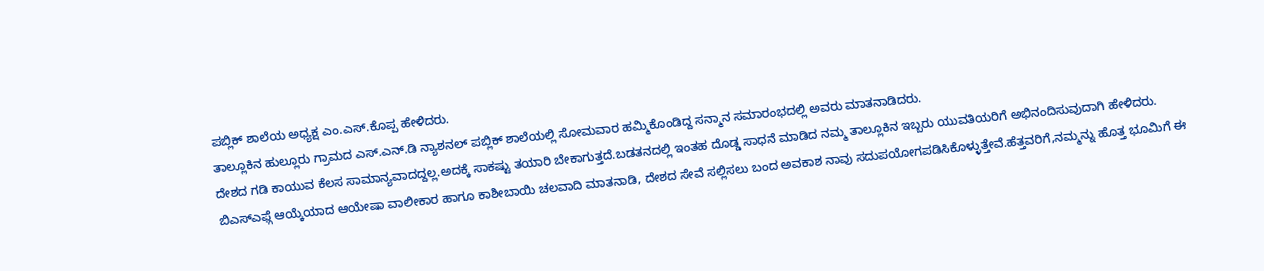ಪಬ್ಲಿಕ್ ಶಾಲೆಯ ಅಧ್ಯಕ್ಷ ಎಂ.ಎಸ್.ಕೊಪ್ಪ ಹೇಳಿದರು.
ತಾಲ್ಲೂಕಿನ ಹುಲ್ಲೂರು ಗ್ರಾಮದ ಎಸ್.ಎನ್.ಡಿ ನ್ಯಾಶನಲ್ ಪಬ್ಲಿಕ್ ಶಾಲೆಯಲ್ಲಿ ಸೋಮವಾರ ಹಮ್ಮಿಕೊಂಡಿದ್ದ ಸನ್ಮಾನ ಸಮಾರಂಭದಲ್ಲಿ ಅವರು ಮಾತನಾಡಿದರು.
ದೇಶದ ಗಡಿ ಕಾಯುವ ಕೆಲಸ ಸಾಮಾನ್ಯವಾದದ್ದಲ್ಲ.ಅದಕ್ಕೆ ಸಾಕಷ್ಟು ತಯಾರಿ ಬೇಕಾಗುತ್ತದೆ.ಬಡತನದಲ್ಲಿ ಇಂತಹ ದೊಡ್ಡ ಸಾಧನೆ ಮಾಡಿದ ನಮ್ಮ ತಾಲ್ಲೂಕಿನ ಇಬ್ಬರು ಯುವತಿಯರಿಗೆ ಅಭಿನಂದಿಸುವುದಾಗಿ ಹೇಳಿದರು.
ಬಿಎಸ್ಎಫ್ಗೆ ಆಯ್ಕೆಯಾದ ಆಯೇಷಾ ವಾಲೀಕಾರ ಹಾಗೂ ಕಾಶೀಬಾಯಿ ಚಲವಾದಿ ಮಾತನಾಡಿ, ದೇಶದ ಸೇವೆ ಸಲ್ಲಿಸಲು ಬಂದ ಅವಕಾಶ ನಾವು ಸದುಪಯೋಗಪಡಿಸಿಕೊಳ್ಳುತ್ತೇವೆ.ಹೆತ್ತವರಿಗೆ,ನಮ್ಮನ್ನು ಹೊತ್ತ ಭೂಮಿಗೆ ಈ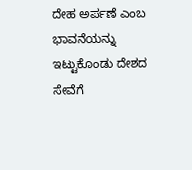ದೇಹ ಅರ್ಪಣೆ ಎಂಬ ಭಾವನೆಯನ್ನು ಇಟ್ಟುಕೊಂಡು ದೇಶದ ಸೇವೆಗೆ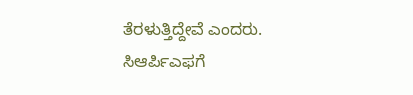ತೆರಳುತ್ತಿದ್ದೇವೆ ಎಂದರು.
ಸಿಆರ್ಪಿಎಫಗೆ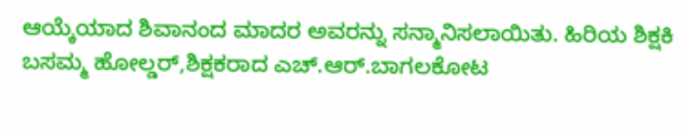ಆಯ್ಕೆಯಾದ ಶಿವಾನಂದ ಮಾದರ ಅವರನ್ನು ಸನ್ಮಾನಿಸಲಾಯಿತು. ಹಿರಿಯ ಶಿಕ್ಷಕಿ ಬಸಮ್ಮ ಹೋಲ್ಡರ್,ಶಿಕ್ಷಕರಾದ ಎಚ್.ಆರ್.ಬಾಗಲಕೋಟ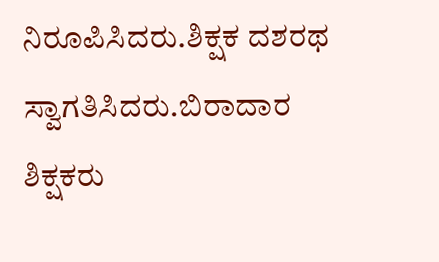ನಿರೂಪಿಸಿದರು.ಶಿಕ್ಷಕ ದಶರಥ ಸ್ವಾಗತಿಸಿದರು.ಬಿರಾದಾರ ಶಿಕ್ಷಕರು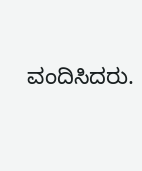ವಂದಿಸಿದರು.